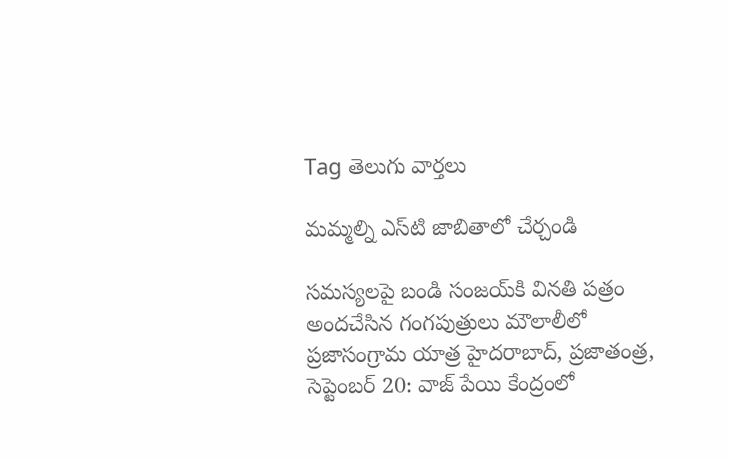Tag తెలుగు వార్తలు

మమ్మల్ని ఎస్‌టి జాబితాలో చేర్చండి

సమస్యలపై బండి సంజయ్‌కి వినతి పత్రం అందచేసిన గంగపుత్రులు మౌలాలీలో ప్రజాసంగ్రామ యాత్ర హైదరాబాద్‌, ప్రజాతంత్ర, సెప్టెంబర్‌ 20: వాజ్‌ ‌పేయి కేంద్రంలో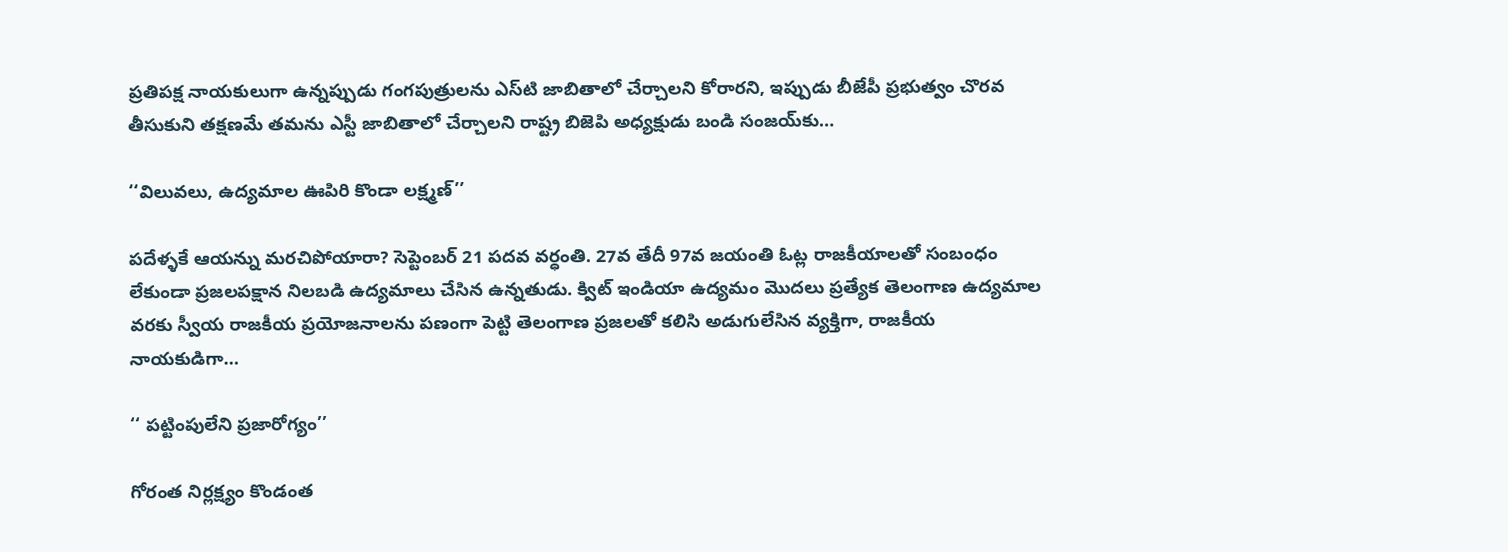ప్రతిపక్ష నాయకులుగా ఉన్నప్పుడు గంగపుత్రులను ఎస్‌టి జాబితాలో చేర్చాలని కోరారని, ఇప్పుడు బీజేపీ ప్రభుత్వం చొరవ తీసుకుని తక్షణమే తమను ఎస్టీ జాబితాలో చేర్చాలని రాష్ట్ర బిజెపి అధ్యక్షుడు బండి సంజయ్‌కు…

‘‘విలువలు, ఉద్యమాల ఊపిరి కొండా లక్ష్మణ్‌’’

పదేళ్ళకే ఆయన్ను మరచిపోయారా? సెప్టెంబర్‌ 21 పదవ వర్ధంతి. 27వ తేదీ 97వ జయంతి ఓట్ల రాజకీయాలతో సంబంధం లేకుండా ప్రజలపక్షాన నిలబడి ఉద్యమాలు చేసిన ఉన్నతుడు. క్విట్‌ ఇం‌డియా ఉద్యమం మొదలు ప్రత్యేక తెలంగాణ ఉద్యమాల వరకు స్వీయ రాజకీయ ప్రయోజనాలను పణంగా పెట్టి తెలంగాణ ప్రజలతో కలిసి అడుగులేసిన వ్యక్తిగా, రాజకీయ నాయకుడిగా…

‘‘ పట్టింపులేని ప్రజారోగ్యం’’

గోరంత నిర్లక్ష్యం కొండంత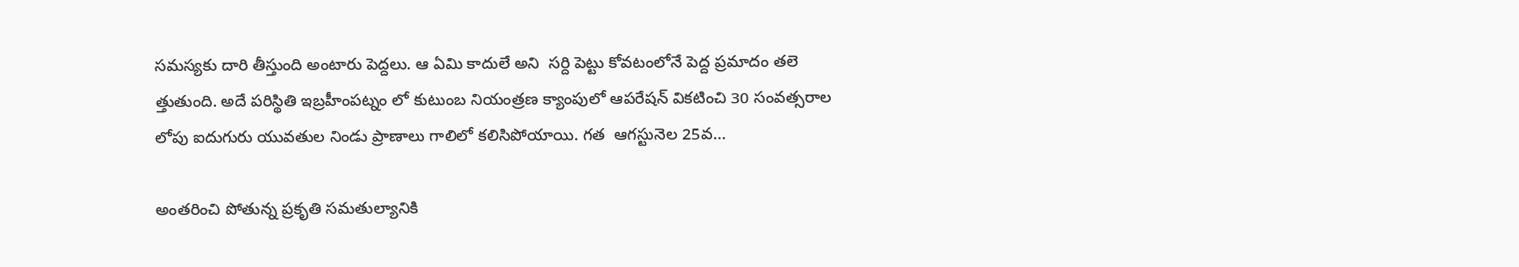సమస్యకు దారి తీస్తుంది అంటారు పెద్దలు. ఆ ఏమి కాదులే అని  సర్ది పెట్టు కోవటంలోనే పెద్ద ప్రమాదం తలె త్తుతుంది. అదే పరిస్థితి ఇబ్రహీంపట్నం లో కుటుంబ నియంత్రణ క్యాంపులో ఆపరేషన్‌ ‌వికటించి 30 సంవత్సరాల లోపు ఐదుగురు యువతుల నిండు ప్రాణాలు గాలిలో కలిసిపోయాయి. గత  ఆగస్టునెల 25వ…

అం‌తరించి పోతున్న ప్రకృతి సమతుల్యానికి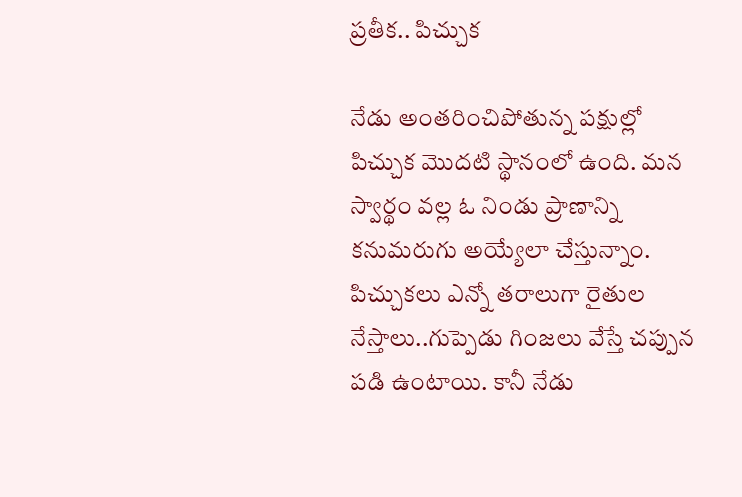ప్రతీక.. పిచ్చుక

నేడు అంతరించిపోతున్న పక్షుల్లో పిచ్చుక మొదటి స్థానంలో ఉంది. మన స్వార్థం వల్ల ఓ నిండు ప్రాణాన్ని కనుమరుగు అయ్యేలా చేస్తున్నాం. పిచ్చుకలు ఎన్నో తరాలుగా రైతుల నేస్తాలు..గుప్పెడు గింజలు వేస్తే చప్పున పడి ఉంటాయి. కానీ నేడు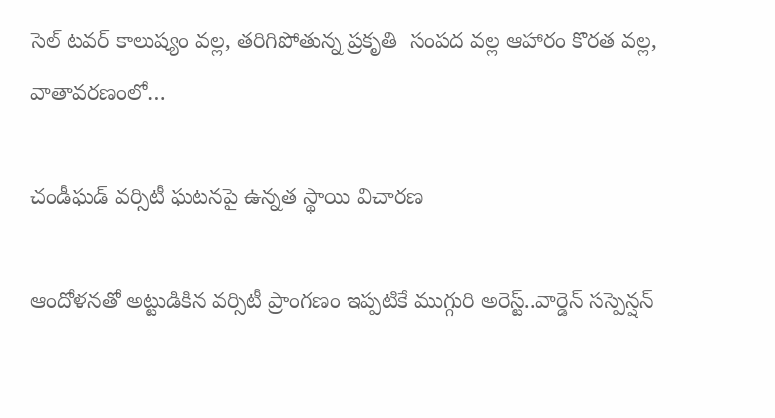సెల్‌ ‌టవర్‌ ‌కాలుష్యం వల్ల, తరిగిపోతున్న ప్రకృతి  సంపద వల్ల ఆహారం కొరత వల్ల, వాతావరణంలో…

చండీఘడ్‌ ‌వర్సిటీ ఘటనపై ఉన్నత స్థాయి విచారణ

ఆందోళనతో అట్టుడికిన వర్సిటీ ప్రాంగణం ఇప్పటికే ముగ్గురి అరెస్ట్..వార్డెన్‌ ‌సస్పెన్షన్‌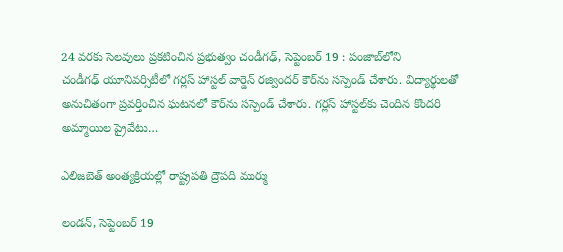24 వరకు సెలవులు ప్రకటించిన ప్రభుత్వం చండీగఢ్‌, సెప్టెంబర్‌ 19 : పంజాబ్‌లోని చండీగఢ్‌ ‌యూనివర్సిటీలో గర్లస్ ‌హాస్టల్‌ ‌వార్డెన్‌ ‌రజ్విందర్‌ ‌కౌర్‌ను సస్పెండ్‌ ‌చేశారు. విద్యార్థులతో అనుచితంగా ప్రవర్తించిన ఘటనలో కౌర్‌ను సస్పెండ్‌ ‌చేశారు. గర్లస్ ‌హాస్టల్‌కు చెందిన కొందరి అమ్మాయిల ప్రైవేటు…

ఎలిజబెత్‌ అం‌త్యక్రియల్లో రాష్ట్రపతి ద్రౌపది ముర్ము

లండన్‌, సెప్టెంబర్‌ 19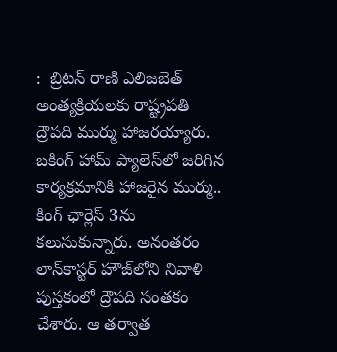:  బ్రిటన్‌ ‌రాణి ఎలిజబెత్‌ అం‌త్యక్రియలకు రాష్ట్రపతి ద్రౌపది ముర్ము హాజరయ్యారు.  బకింగ్‌ ‌హామ్‌ ‌ప్యాలెస్‌లో జరిగిన కార్యక్రమానికి హాజరైన ముర్ము.. కింగ్‌ ‌ఛార్లెస్‌ 3ను కలుసుకున్నారు. అనంతరం లాన్‌కాస్టర్‌ ‌హౌజ్‌లోని నివాళి పుస్తకంలో ద్రౌపది సంతకం చేశారు. ఆ తర్వాత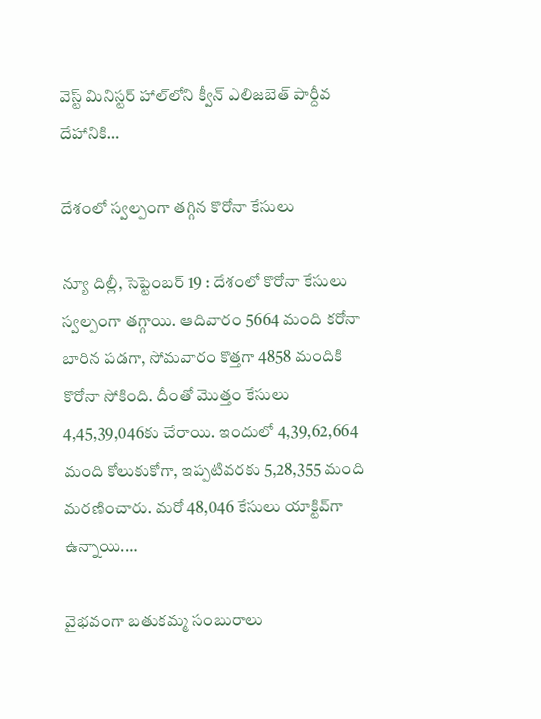వెస్ట్ ‌మినిస్టర్‌ ‌హాల్‌లోని క్వీన్‌ ఎలిజబెత్‌ ‌పార్దీవ దేహానికి…

దేశంలో స్వల్పంగా తగ్గిన కొరోనా కేసులు

న్యూ దిల్లీ, సెప్టెంబర్‌ 19 : దేశంలో కొరోనా కేసులు స్వల్పంగా తగ్గాయి. ఆదివారం 5664 మంది కరోనా బారిన పడగా, సోమవారం కొత్తగా 4858 మందికి కొరోనా సోకింది. దీంతో మొత్తం కేసులు 4,45,39,046కు చేరాయి. ఇందులో 4,39,62,664 మంది కోలుకుకోగా, ఇప్పటివరకు 5,28,355 మంది మరణించారు. మరో 48,046 కేసులు యాక్టివ్‌గా ఉన్నాయి.…

వైభవంగా బతుకమ్మ సంబురాలు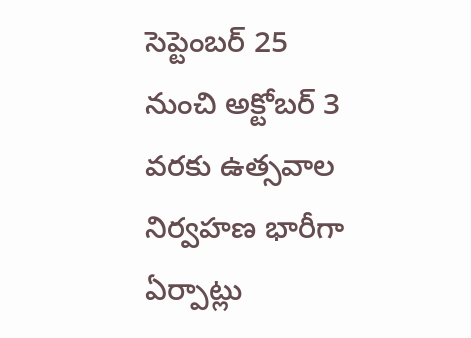సెప్టెంబర్‌ 25 నుంచి అక్టోబర్‌ 3 వరకు ఉత్సవాల నిర్వహణ భారీగా ఏర్పాట్లు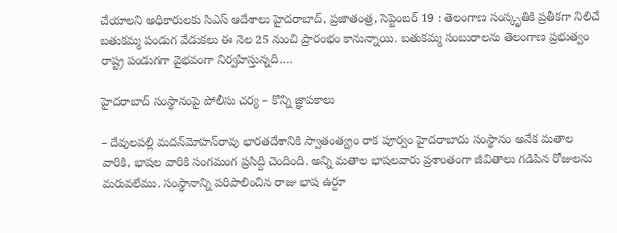చేయాలని అధికారులకు సిఎస్‌ ఆదేశాలు హైదరాబాద్‌, ప్రజాతంత్ర, సెప్టెంబర్‌ 19 : తెలంగాణ సంస్కృతికి ప్రతీకగా నిలిచే బతుకమ్మ పండుగ వేడుకలు ఈ నెల 25 నుంచి ప్రారంభం కానున్నాయి. బతుకమ్మ సంబురాలను తెలంగాణ ప్రభుత్వం రాష్ట్ర పండుగగా వైభవంగా నిర్వహిస్తున్నది.…

హైదరాబాద్‌ ‌సంస్థానంపై పోలీసు చర్య – కొన్ని జ్ఞాపకాలు

– దేవులపల్లి మదన్‌మోహన్‌రావు భారతదేశానికి స్వాతంత్య్రం రాక పూర్వం హైదరాబాదు సంస్థానం అనేక మతాల వారికి, భాషల వారికి సంగమంగ ప్రసిద్ది చెందింది. అన్ని మతాల భాషలవారు ప్రశాంతంగా జీవితాలు గడిపిన రోజులను మరువలేము. సంస్థానాన్ని పరిపాలించిన రాజు భాష ఉర్దూ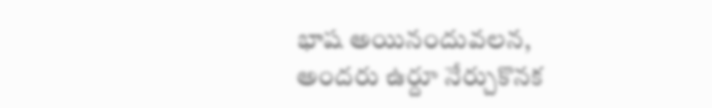భాష అయినందువలన, అందరు ఉర్దూ నేర్చుకొనక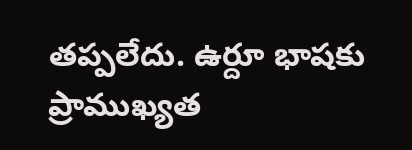తప్పలేదు. ఉర్దూ భాషకు ప్రాముఖ్యత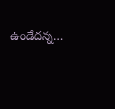ఉండేదన్న…